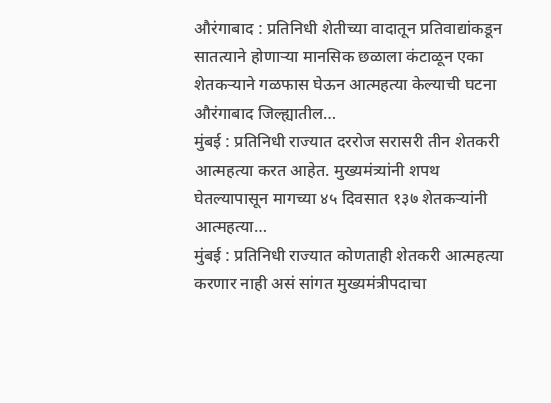औरंगाबाद : प्रतिनिधी शेतीच्या वादातून प्रतिवाद्यांकडून सातत्याने होणाऱ्या मानसिक छळाला कंटाळून एका शेतकऱ्याने गळफास घेऊन आत्महत्या केल्याची घटना औरंगाबाद जिल्ह्यातील…
मुंबई : प्रतिनिधी राज्यात दररोज सरासरी तीन शेतकरी आत्महत्या करत आहेत. मुख्यमंत्र्यांनी शपथ घेतल्यापासून मागच्या ४५ दिवसात १३७ शेतकऱ्यांनी आत्महत्या…
मुंबई : प्रतिनिधी राज्यात कोणताही शेतकरी आत्महत्या करणार नाही असं सांगत मुख्यमंत्रीपदाचा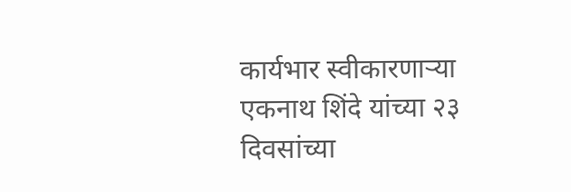कार्यभार स्वीकारणाऱ्या एकनाथ शिंदे यांच्या २३ दिवसांच्या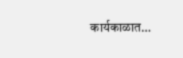कार्यकाळात…